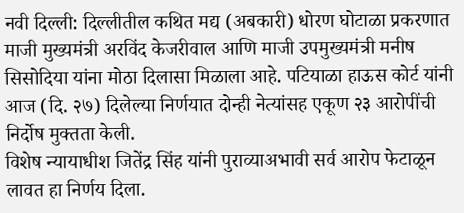नवी दिल्ली: दिल्लीतील कथित मद्य (अबकारी) धोरण घोटाळा प्रकरणात माजी मुख्यमंत्री अरविंद केजरीवाल आणि माजी उपमुख्यमंत्री मनीष सिसोदिया यांना मोठा दिलासा मिळाला आहे. पटियाळा हाऊस कोर्ट यांनी आज (दि. २७) दिलेल्या निर्णयात दोन्ही नेत्यांसह एकूण २३ आरोपींची निर्दोष मुक्तता केली.
विशेष न्यायाधीश जितेंद्र सिंह यांनी पुराव्याअभावी सर्व आरोप फेटाळून लावत हा निर्णय दिला.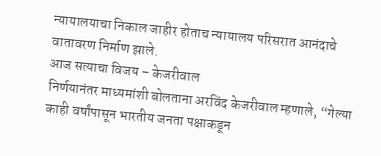न्यायालयाचा निकाल जाहीर होताच न्यायालय परिसरात आनंदाचे वातावरण निर्माण झाले.
आज सत्याचा विजय – केजरीवाल
निर्णयानंतर माध्यमांशी बोलताना अरविंद केजरीवाल म्हणाले, “गेल्या काही वर्षांपासून भारतीय जनता पक्षाकडून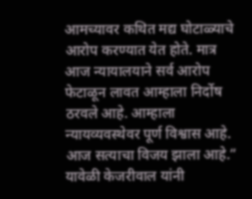आमच्यावर कथित मद्य घोटाळ्याचे आरोप करण्यात येत होते. मात्र आज न्यायालयाने सर्व आरोप फेटाळून लावत आम्हाला निर्दोष ठरवले आहे. आम्हाला न्यायव्यवस्थेवर पूर्ण विश्वास आहे. आज सत्याचा विजय झाला आहे.”
यावेळी केजरीवाल यांनी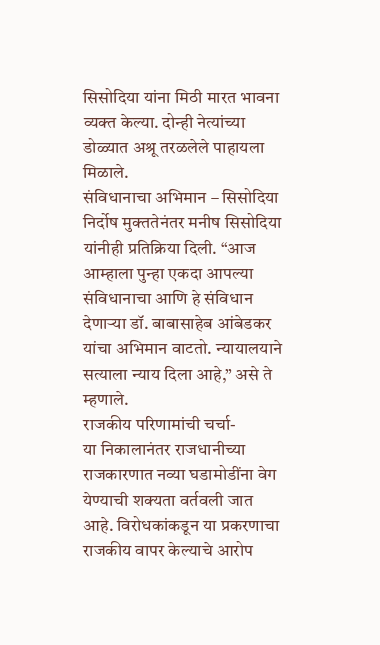सिसोदिया यांना मिठी मारत भावना व्यक्त केल्या. दोन्ही नेत्यांच्या डोळ्यात अश्रू तरळलेले पाहायला मिळाले.
संविधानाचा अभिमान – सिसोदिया
निर्दोष मुक्ततेनंतर मनीष सिसोदिया यांनीही प्रतिक्रिया दिली. “आज आम्हाला पुन्हा एकदा आपल्या संविधानाचा आणि हे संविधान देणाऱ्या डॉ. बाबासाहेब आंबेडकर यांचा अभिमान वाटतो. न्यायालयाने सत्याला न्याय दिला आहे,” असे ते म्हणाले.
राजकीय परिणामांची चर्चा-
या निकालानंतर राजधानीच्या राजकारणात नव्या घडामोडींना वेग येण्याची शक्यता वर्तवली जात आहे. विरोधकांकडून या प्रकरणाचा राजकीय वापर केल्याचे आरोप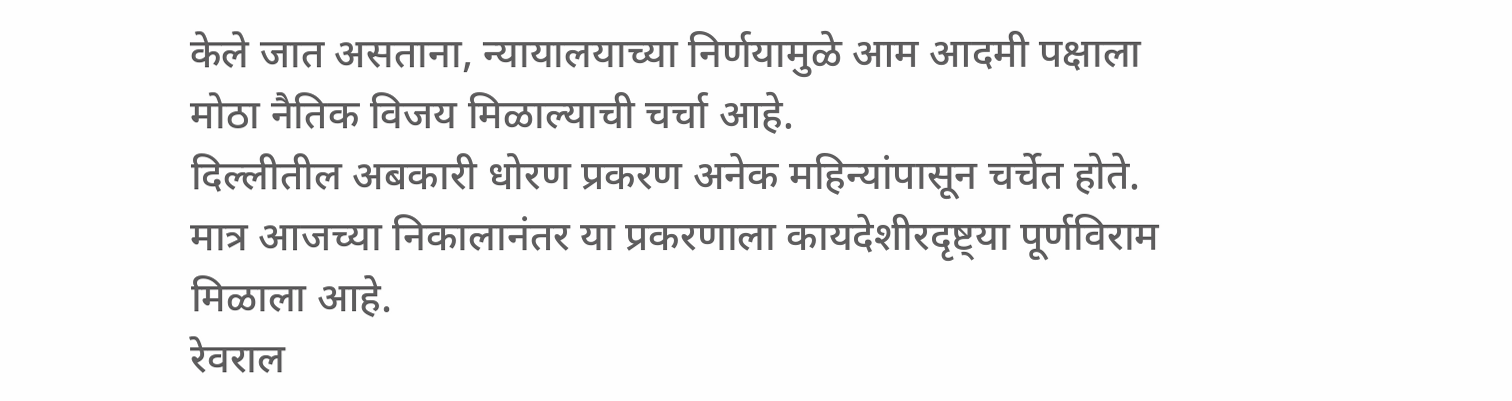केले जात असताना, न्यायालयाच्या निर्णयामुळे आम आदमी पक्षाला मोठा नैतिक विजय मिळाल्याची चर्चा आहे.
दिल्लीतील अबकारी धोरण प्रकरण अनेक महिन्यांपासून चर्चेत होते. मात्र आजच्या निकालानंतर या प्रकरणाला कायदेशीरदृष्ट्या पूर्णविराम मिळाला आहे.
रेवराल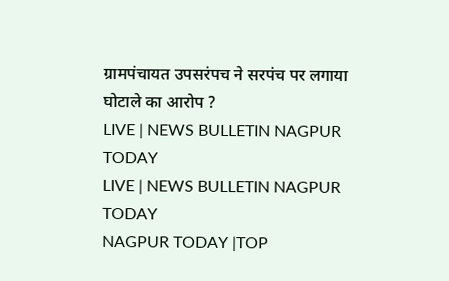ग्रामपंचायत उपसरंपच ने सरपंच पर लगाया घोटाले का आरोप ?
LIVE | NEWS BULLETIN NAGPUR TODAY
LIVE | NEWS BULLETIN NAGPUR TODAY
NAGPUR TODAY |TOP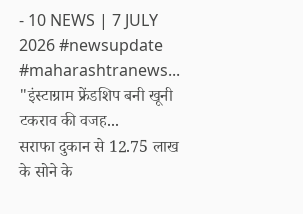- 10 NEWS | 7 JULY 2026 #newsupdate #maharashtranews...
"इंस्टाग्राम फ्रेंडशिप बनी खूनी टकराव की वजह...
सराफा दुकान से 12.75 लाख के सोने के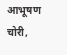आभूषण चोरी,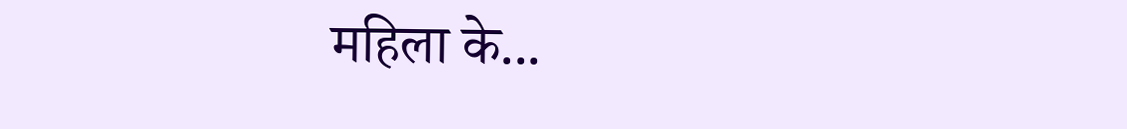महिला के...